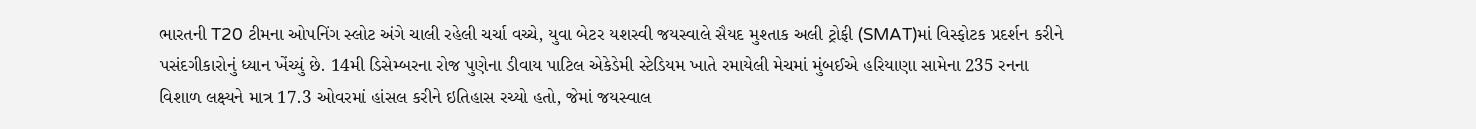ભારતની T20 ટીમના ઓપનિંગ સ્લોટ અંગે ચાલી રહેલી ચર્ચા વચ્ચે, યુવા બેટર યશસ્વી જયસ્વાલે સૈયદ મુશ્તાક અલી ટ્રોફી (SMAT)માં વિસ્ફોટક પ્રદર્શન કરીને પસંદગીકારોનું ધ્યાન ખેંચ્યું છે. 14મી ડિસેમ્બરના રોજ પુણેના ડીવાય પાટિલ એકેડેમી સ્ટેડિયમ ખાતે રમાયેલી મેચમાં મુંબઈએ હરિયાણા સામેના 235 રનના વિશાળ લક્ષ્યને માત્ર 17.3 ઓવરમાં હાંસલ કરીને ઇતિહાસ રચ્યો હતો, જેમાં જયસ્વાલ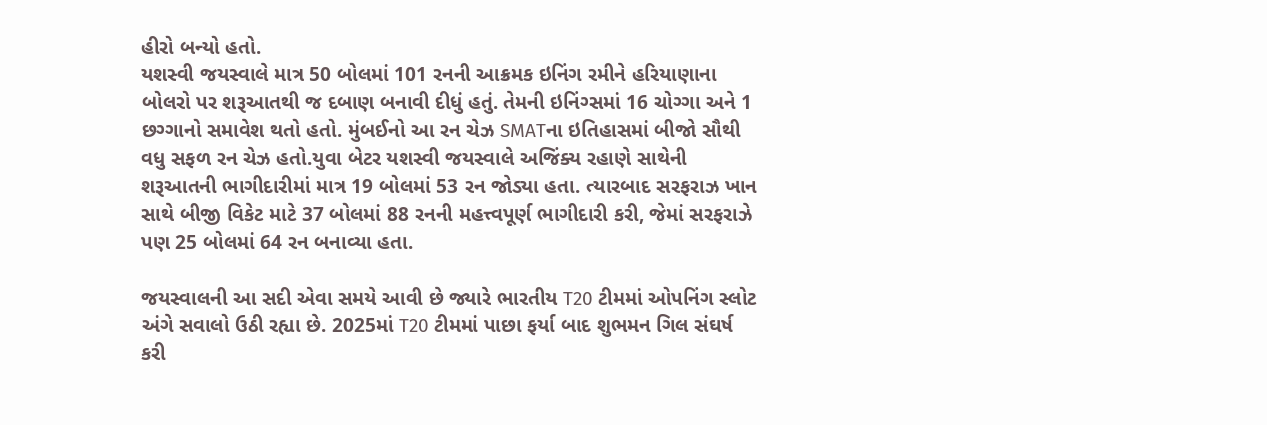હીરો બન્યો હતો.
યશસ્વી જયસ્વાલે માત્ર 50 બોલમાં 101 રનની આક્રમક ઇનિંગ રમીને હરિયાણાના બોલરો પર શરૂઆતથી જ દબાણ બનાવી દીધું હતું. તેમની ઇનિંગ્સમાં 16 ચોગ્ગા અને 1 છગ્ગાનો સમાવેશ થતો હતો. મુંબઈનો આ રન ચેઝ SMATના ઇતિહાસમાં બીજો સૌથી વધુ સફળ રન ચેઝ હતો.યુવા બેટર યશસ્વી જયસ્વાલે અજિંક્ય રહાણે સાથેની શરૂઆતની ભાગીદારીમાં માત્ર 19 બોલમાં 53 રન જોડ્યા હતા. ત્યારબાદ સરફરાઝ ખાન સાથે બીજી વિકેટ માટે 37 બોલમાં 88 રનની મહત્ત્વપૂર્ણ ભાગીદારી કરી, જેમાં સરફરાઝે પણ 25 બોલમાં 64 રન બનાવ્યા હતા.

જયસ્વાલની આ સદી એવા સમયે આવી છે જ્યારે ભારતીય T20 ટીમમાં ઓપનિંગ સ્લોટ અંગે સવાલો ઉઠી રહ્યા છે. 2025માં T20 ટીમમાં પાછા ફર્યા બાદ શુભમન ગિલ સંઘર્ષ કરી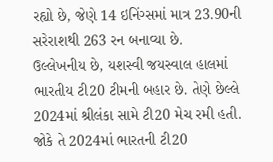રહ્યો છે, જેણે 14 ઇનિંગ્સમાં માત્ર 23.90ની સરેરાશથી 263 રન બનાવ્યા છે.
ઉલ્લેખનીય છે, યશસ્વી જયસ્વાલ હાલમાં ભારતીય ટી20 ટીમની બહાર છે. તેણે છેલ્લે 2024માં શ્રીલંકા સામે ટી20 મેચ રમી હતી. જોકે તે 2024માં ભારતની ટી20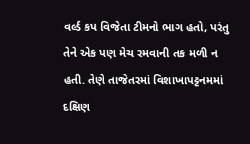વર્લ્ડ કપ વિજેતા ટીમનો ભાગ હતો, પરંતુ તેને એક પણ મેચ રમવાની તક મળી ન હતી. તેણે તાજેતરમાં વિશાખાપટ્ટનમમાં દક્ષિણ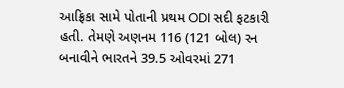આફ્રિકા સામે પોતાની પ્રથમ ODI સદી ફટકારી હતી. તેમણે અણનમ 116 (121 બોલ) રન બનાવીને ભારતને 39.5 ઓવરમાં 271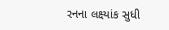રનના લક્ષ્યાંક સુધી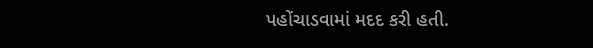પહોંચાડવામાં મદદ કરી હતી.